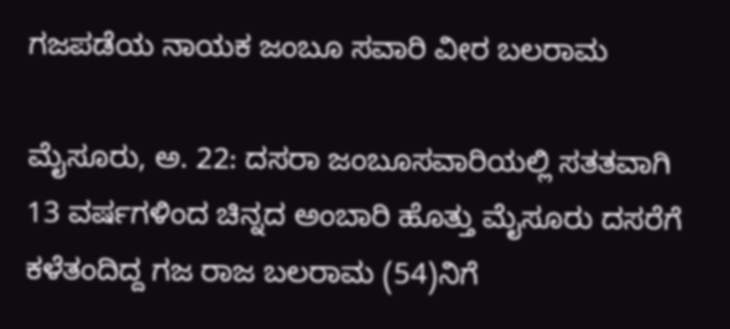ಗಜಪಡೆಯ ನಾಯಕ ಜಂಬೂ ಸವಾರಿ ವೀರ ಬಲರಾಮ

ಮೈಸೂರು, ಅ. 22: ದಸರಾ ಜಂಬೂಸವಾರಿಯಲ್ಲಿ ಸತತವಾಗಿ 13 ವರ್ಷಗಳಿಂದ ಚಿನ್ನದ ಅಂಬಾರಿ ಹೊತ್ತು ಮೈಸೂರು ದಸರೆಗೆ ಕಳೆತಂದಿದ್ದ ಗಜ ರಾಜ ಬಲರಾಮ (54)ನಿಗೆ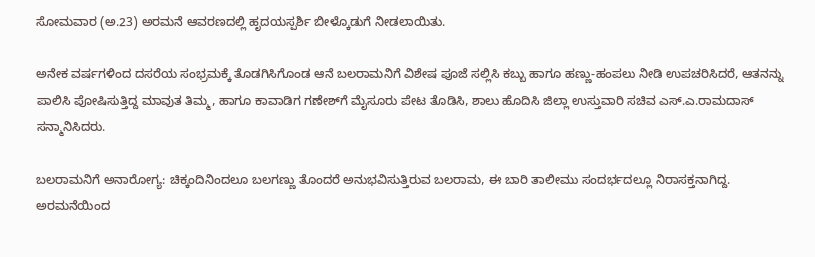ಸೋಮವಾರ (ಅ.23) ಅರಮನೆ ಆವರಣದಲ್ಲಿ ಹೃದಯಸ್ಪರ್ಶಿ ಬೀಳ್ಕೊಡುಗೆ ನೀಡಲಾಯಿತು.

ಅನೇಕ ವರ್ಷಗಳಿಂದ ದಸರೆಯ ಸಂಭ್ರಮಕ್ಕೆ ತೊಡಗಿಸಿಗೊಂಡ ಆನೆ ಬಲರಾಮನಿಗೆ ವಿಶೇಷ ಪೂಜೆ ಸಲ್ಲಿಸಿ ಕಬ್ಬು ಹಾಗೂ ಹಣ್ಣು-ಹಂಪಲು ನೀಡಿ ಉಪಚರಿಸಿದರೆ, ಆತನನ್ನು ಪಾಲಿಸಿ ಪೋಷಿಸುತ್ತಿದ್ದ ಮಾವುತ ತಿಮ್ಮ, ಹಾಗೂ ಕಾವಾಡಿಗ ಗಣೇಶ್‌ಗೆ ಮೈಸೂರು ಪೇಟ ತೊಡಿಸಿ, ಶಾಲು ಹೊದಿಸಿ ಜಿಲ್ಲಾ ಉಸ್ತುವಾರಿ ಸಚಿವ ಎಸ್.ಎ.ರಾಮದಾಸ್ ಸನ್ಮಾನಿಸಿದರು.

ಬಲರಾಮನಿಗೆ ಅನಾರೋಗ್ಯ: ಚಿಕ್ಕಂದಿನಿಂದಲೂ ಬಲಗಣ್ಣು ತೊಂದರೆ ಅನುಭವಿಸುತ್ತಿರುವ ಬಲರಾಮ, ಈ ಬಾರಿ ತಾಲೀಮು ಸಂದರ್ಭದಲ್ಲೂ ನಿರಾಸಕ್ತನಾಗಿದ್ದ. ಅರಮನೆಯಿಂದ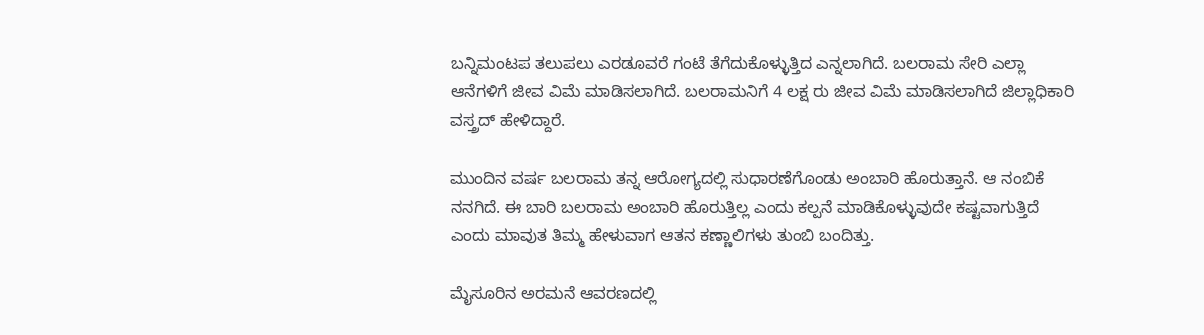ಬನ್ನಿಮಂಟಪ ತಲುಪಲು ಎರಡೂವರೆ ಗಂಟೆ ತೆಗೆದುಕೊಳ್ಳುತ್ತಿದ ಎನ್ನಲಾಗಿದೆ. ಬಲರಾಮ ಸೇರಿ ಎಲ್ಲಾ ಆನೆಗಳಿಗೆ ಜೀವ ವಿಮೆ ಮಾಡಿಸಲಾಗಿದೆ. ಬಲರಾಮನಿಗೆ 4 ಲಕ್ಷ ರು ಜೀವ ವಿಮೆ ಮಾಡಿಸಲಾಗಿದೆ ಜಿಲ್ಲಾಧಿಕಾರಿ ವಸ್ತ್ರದ್ ಹೇಳಿದ್ದಾರೆ.

ಮುಂದಿನ ವರ್ಷ ಬಲರಾಮ ತನ್ನ ಆರೋಗ್ಯದಲ್ಲಿ ಸುಧಾರಣೆಗೊಂಡು ಅಂಬಾರಿ ಹೊರುತ್ತಾನೆ. ಆ ನಂಬಿಕೆ ನನಗಿದೆ. ಈ ಬಾರಿ ಬಲರಾಮ ಅಂಬಾರಿ ಹೊರುತ್ತಿಲ್ಲ ಎಂದು ಕಲ್ಪನೆ ಮಾಡಿಕೊಳ್ಳುವುದೇ ಕಷ್ಟವಾಗುತ್ತಿದೆ ಎಂದು ಮಾವುತ ತಿಮ್ಮ ಹೇಳುವಾಗ ಆತನ ಕಣ್ಣಾಲಿಗಳು ತುಂಬಿ ಬಂದಿತ್ತು.

ಮೈಸೂರಿನ ಅರಮನೆ ಆವರಣದಲ್ಲಿ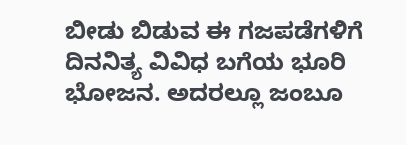ಬೀಡು ಬಿಡುವ ಈ ಗಜಪಡೆಗಳಿಗೆ ದಿನನಿತ್ಯ ವಿವಿಧ ಬಗೆಯ ಭೂರಿ ಭೋಜನ. ಅದರಲ್ಲೂ ಜಂಬೂ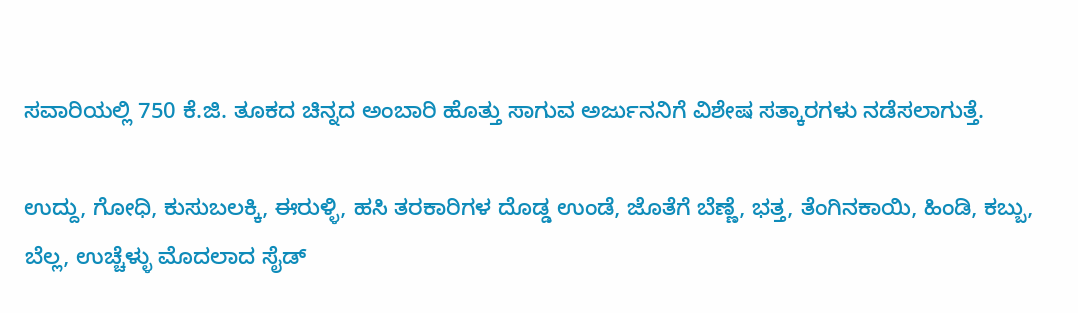ಸವಾರಿಯಲ್ಲಿ 750 ಕೆ.ಜಿ. ತೂಕದ ಚಿನ್ನದ ಅಂಬಾರಿ ಹೊತ್ತು ಸಾಗುವ ಅರ್ಜುನನಿಗೆ ವಿಶೇಷ ಸತ್ಕಾರಗಳು ನಡೆಸಲಾಗುತ್ತೆ.

ಉದ್ದು, ಗೋಧಿ, ಕುಸುಬಲಕ್ಕಿ, ಈರುಳ್ಳಿ, ಹಸಿ ತರಕಾರಿಗಳ ದೊಡ್ಡ ಉಂಡೆ, ಜೊತೆಗೆ ಬೆಣ್ಣೆ, ಭತ್ತ, ತೆಂಗಿನಕಾಯಿ, ಹಿಂಡಿ, ಕಬ್ಬು, ಬೆಲ್ಲ, ಉಚ್ಚೆಳ್ಳು ಮೊದಲಾದ ಸೈಡ್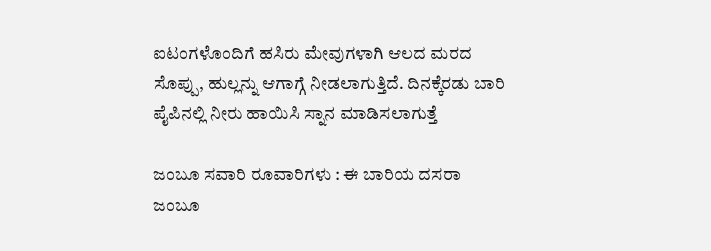ಐಟಂಗಳೊಂದಿಗೆ ಹಸಿರು ಮೇವುಗಳಾಗಿ ಆಲದ ಮರದ ಸೊಪ್ಪು, ಹುಲ್ಲನ್ನು ಆಗಾಗ್ಗೆ ನೀಡಲಾಗುತ್ತಿದೆ. ದಿನಕ್ಕೆರಡು ಬಾರಿ ಪೈಪಿನಲ್ಲಿ ನೀರು ಹಾಯಿಸಿ ಸ್ನಾನ ಮಾಡಿಸಲಾಗುತ್ತೆ

ಜಂಬೂ ಸವಾರಿ ರೂವಾರಿಗಳು : ಈ ಬಾರಿಯ ದಸರಾ ಜಂಬೂ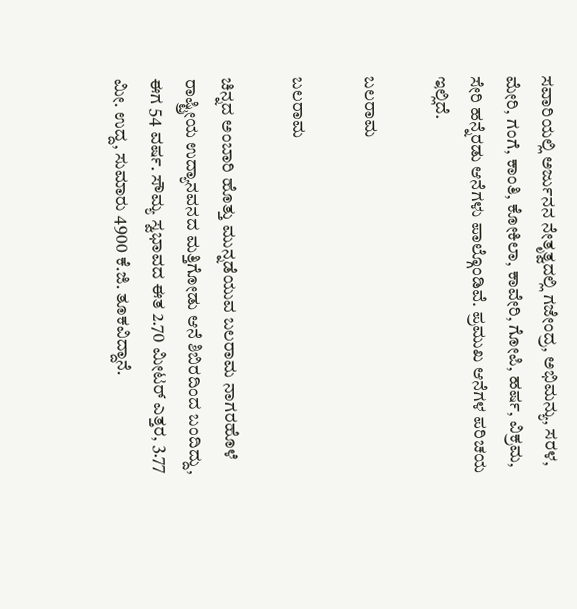ಸವಾರಿಯಲ್ಲಿ ಅರ್ಜುನನ ನೇತೃತ್ವದಲ್ಲಿ ಗಜೇಂದ್ರ, ಅಭಿಮನ್ಯು, ಸರಳ, ಮೇರಿ, ಗಂಗೆ, ಕಾಂತಿ, ಕೋಕಿಲಾ, ಕಾವೇರಿ, ಗೋಪಿ, ಹರ್ಷ, ವಿಕ್ರಮ, ಸೇರಿ ಹನ್ನೆರಡು ಆನೆಗಳು ಪಾಲ್ಗೊಂಡಿವೆ. ಪ್ರಮುಖ ಆನೆಗಳ ಪರಿಚಯ ಇಲ್ಲಿದೆ.

ಬಲರಾಮ

ಬಲರಾಮ

ಚಿನ್ನದ ಅಂಬಾರಿ ಹೊತ್ತು ಮುನ್ನಡೆಯುವ ಬಲರಾಮ ನಾಗರಹೊಳೆ ರಾಷ್ಟ್ರೀಯ ಉದ್ಯಾನವನದ ಮತ್ತಿಗೋಡು ಆನೆ ಶಿಬಿರದಿಂದ ಬಂದಿದ್ದು, ಈಗ 54 ವರ್ಷ. ಸೌಮ್ಯ ಸ್ವಭಾವದ ಈತ 2.70 ಮೀಟರ್ ಎತ್ತರ, 3.77 ಮೀ. ಉದ್ದ, ಸುಮಾರು 4900 ಕೆ.ಜಿ. ತೂಕವಿದ್ದಾನೆ.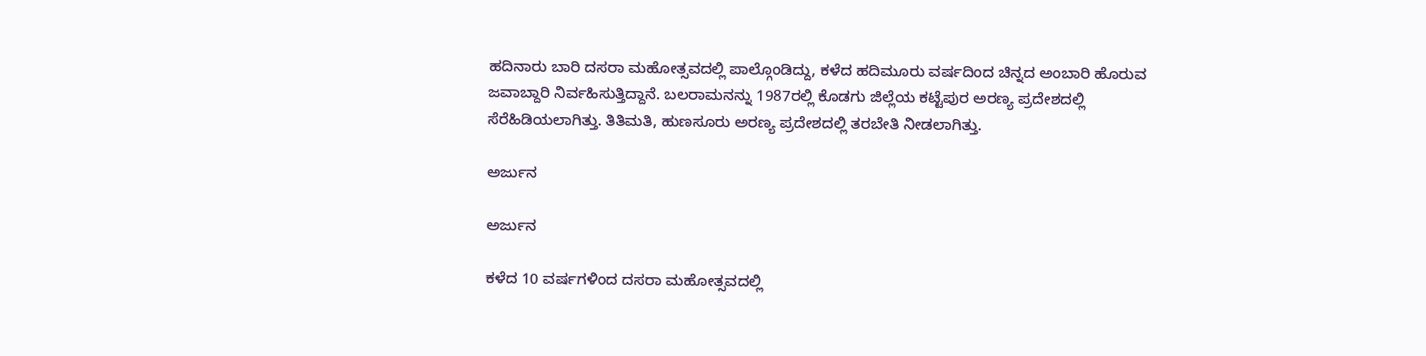ಹದಿನಾರು ಬಾರಿ ದಸರಾ ಮಹೋತ್ಸವದಲ್ಲಿ ಪಾಲ್ಗೊಂಡಿದ್ದು, ಕಳೆದ ಹದಿಮೂರು ವರ್ಷದಿಂದ ಚಿನ್ನದ ಅಂಬಾರಿ ಹೊರುವ ಜವಾಬ್ದಾರಿ ನಿರ್ವಹಿಸುತ್ತಿದ್ದಾನೆ. ಬಲರಾಮನನ್ನು 1987ರಲ್ಲಿ ಕೊಡಗು ಜಿಲ್ಲೆಯ ಕಟ್ಟೆಪುರ ಅರಣ್ಯ ಪ್ರದೇಶದಲ್ಲಿ ಸೆರೆಹಿಡಿಯಲಾಗಿತ್ತು. ತಿತಿಮತಿ, ಹುಣಸೂರು ಅರಣ್ಯ ಪ್ರದೇಶದಲ್ಲಿ ತರಬೇತಿ ನೀಡಲಾಗಿತ್ತು.

ಅರ್ಜುನ

ಅರ್ಜುನ

ಕಳೆದ 10 ವರ್ಷಗಳಿಂದ ದಸರಾ ಮಹೋತ್ಸವದಲ್ಲಿ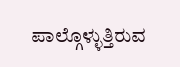ಪಾಲ್ಗೊಳ್ಳುತ್ತಿರುವ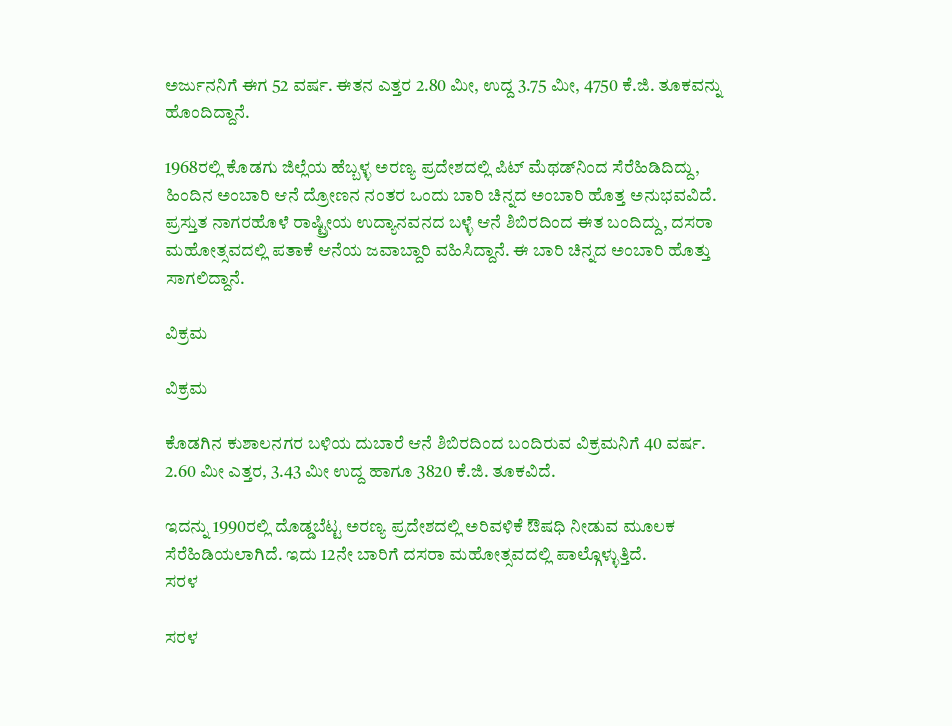ಅರ್ಜುನನಿಗೆ ಈಗ 52 ವರ್ಷ. ಈತನ ಎತ್ತರ 2.80 ಮೀ, ಉದ್ದ 3.75 ಮೀ, 4750 ಕೆ.ಜಿ. ತೂಕವನ್ನು ಹೊಂದಿದ್ದಾನೆ.

1968ರಲ್ಲಿ ಕೊಡಗು ಜಿಲ್ಲೆಯ ಹೆಬ್ಬಳ್ಳ ಅರಣ್ಯ ಪ್ರದೇಶದಲ್ಲಿ ಪಿಟ್ ಮೆಥಡ್‌ನಿಂದ ಸೆರೆಹಿಡಿದಿದ್ದು, ಹಿಂದಿನ ಅಂಬಾರಿ ಆನೆ ದ್ರೋಣನ ನಂತರ ಒಂದು ಬಾರಿ ಚಿನ್ನದ ಅಂಬಾರಿ ಹೊತ್ತ ಅನುಭವವಿದೆ. ಪ್ರಸ್ತುತ ನಾಗರಹೊಳೆ ರಾಷ್ಟ್ರೀಯ ಉದ್ಯಾನವನದ ಬಳ್ಳೆ ಆನೆ ಶಿಬಿರದಿಂದ ಈತ ಬಂದಿದ್ದು, ದಸರಾ ಮಹೋತ್ಸವದಲ್ಲಿ ಪತಾಕೆ ಆನೆಯ ಜವಾಬ್ದಾರಿ ವಹಿಸಿದ್ದಾನೆ. ಈ ಬಾರಿ ಚಿನ್ನದ ಅಂಬಾರಿ ಹೊತ್ತು ಸಾಗಲಿದ್ದಾನೆ.

ವಿಕ್ರಮ

ವಿಕ್ರಮ

ಕೊಡಗಿನ ಕುಶಾಲನಗರ ಬಳಿಯ ದುಬಾರೆ ಆನೆ ಶಿಬಿರದಿಂದ ಬಂದಿರುವ ವಿಕ್ರಮನಿಗೆ 40 ವರ್ಷ. 2.60 ಮೀ ಎತ್ತರ, 3.43 ಮೀ ಉದ್ದ ಹಾಗೂ 3820 ಕೆ.ಜಿ. ತೂಕವಿದೆ.

ಇದನ್ನು 1990ರಲ್ಲಿ ದೊಡ್ಡಬೆಟ್ಟ ಅರಣ್ಯ ಪ್ರದೇಶದಲ್ಲಿ ಅರಿವಳಿಕೆ ಔಷಧಿ ನೀಡುವ ಮೂಲಕ ಸೆರೆಹಿಡಿಯಲಾಗಿದೆ. ಇದು 12ನೇ ಬಾರಿಗೆ ದಸರಾ ಮಹೋತ್ಸವದಲ್ಲಿ ಪಾಲ್ಗೊಳ್ಳುತ್ತಿದೆ.
ಸರಳ

ಸರಳ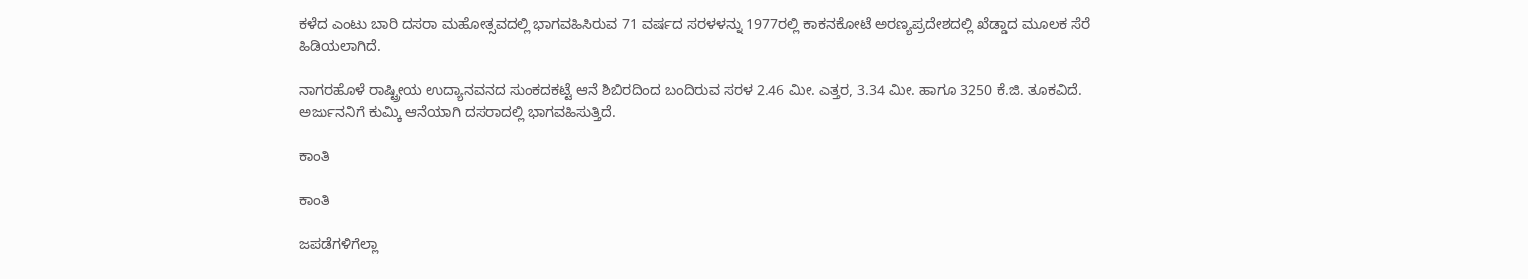ಕಳೆದ ಎಂಟು ಬಾರಿ ದಸರಾ ಮಹೋತ್ಸವದಲ್ಲಿ ಭಾಗವಹಿಸಿರುವ 71 ವರ್ಷದ ಸರಳಳನ್ನು 1977ರಲ್ಲಿ ಕಾಕನಕೋಟೆ ಅರಣ್ಯಪ್ರದೇಶದಲ್ಲಿ ಖೆಡ್ಡಾದ ಮೂಲಕ ಸೆರೆ ಹಿಡಿಯಲಾಗಿದೆ.

ನಾಗರಹೊಳೆ ರಾಷ್ಟ್ರೀಯ ಉದ್ಯಾನವನದ ಸುಂಕದಕಟ್ಟೆ ಆನೆ ಶಿಬಿರದಿಂದ ಬಂದಿರುವ ಸರಳ 2.46 ಮೀ. ಎತ್ತರ, 3.34 ಮೀ. ಹಾಗೂ 3250 ಕೆ.ಜಿ. ತೂಕವಿದೆ. ಅರ್ಜುನನಿಗೆ ಕುಮ್ಕಿ ಆನೆಯಾಗಿ ದಸರಾದಲ್ಲಿ ಭಾಗವಹಿಸುತ್ತಿದೆ.

ಕಾಂತಿ

ಕಾಂತಿ

ಜಪಡೆಗಳಿಗೆಲ್ಲಾ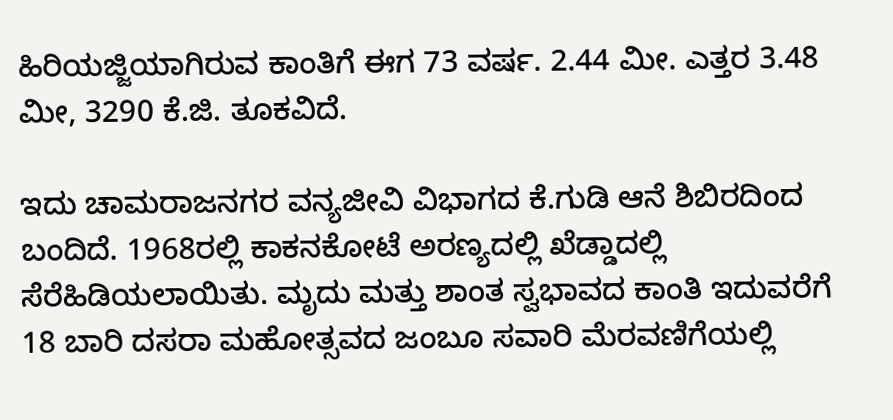ಹಿರಿಯಜ್ಜಿಯಾಗಿರುವ ಕಾಂತಿಗೆ ಈಗ 73 ವರ್ಷ. 2.44 ಮೀ. ಎತ್ತರ 3.48 ಮೀ, 3290 ಕೆ.ಜಿ. ತೂಕವಿದೆ.

ಇದು ಚಾಮರಾಜನಗರ ವನ್ಯಜೀವಿ ವಿಭಾಗದ ಕೆ.ಗುಡಿ ಆನೆ ಶಿಬಿರದಿಂದ ಬಂದಿದೆ. 1968ರಲ್ಲಿ ಕಾಕನಕೋಟೆ ಅರಣ್ಯದಲ್ಲಿ ಖೆಡ್ಡಾದಲ್ಲಿ ಸೆರೆಹಿಡಿಯಲಾಯಿತು. ಮೃದು ಮತ್ತು ಶಾಂತ ಸ್ವಭಾವದ ಕಾಂತಿ ಇದುವರೆಗೆ 18 ಬಾರಿ ದಸರಾ ಮಹೋತ್ಸವದ ಜಂಬೂ ಸವಾರಿ ಮೆರವಣಿಗೆಯಲ್ಲಿ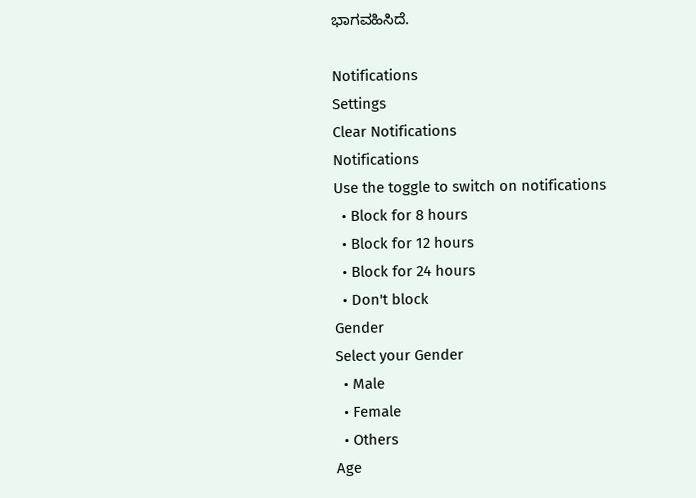ಭಾಗವಹಿಸಿದೆ.

Notifications
Settings
Clear Notifications
Notifications
Use the toggle to switch on notifications
  • Block for 8 hours
  • Block for 12 hours
  • Block for 24 hours
  • Don't block
Gender
Select your Gender
  • Male
  • Female
  • Others
Age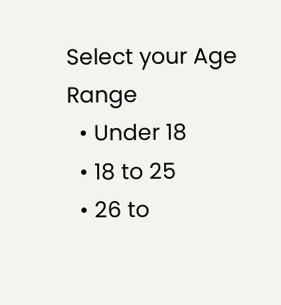Select your Age Range
  • Under 18
  • 18 to 25
  • 26 to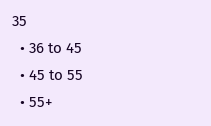35
  • 36 to 45
  • 45 to 55
  • 55+